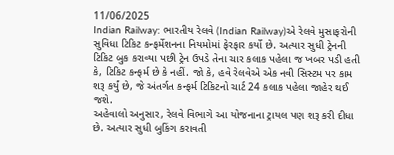11/06/2025
Indian Railway: ભારતીય રેલવે (Indian Railway)એ રેલવે મુસાફરોની સુવિધા ટિકિટ કન્ફર્મેશનના નિયમોમાં ફેરફાર કર્યો છે. અત્યાર સુધી ટ્રેનની ટિકિટ બુક કરાવ્યા પછી ટ્રેન ઉપડે તેના ચાર કલાક પહેલા જ ખબર પડી હતી કે, ટિકિટ કન્ફર્મ છે કે નહીં. જો કે, હવે રેલવેએ એક નવી સિસ્ટમ પર કામ શરૂ કર્યું છે, જે અંતર્ગત કન્ફર્મ ટિકિટનો ચાર્ટ 24 કલાક પહેલા જાહેર થઈ જશે.
અહેવાલો અનુસાર, રેલવે વિભાગે આ યોજનાના ટ્રાયલ પણ શરૂ કરી દીધા છે. અત્યાર સુધી બુકિંગ કરાવતી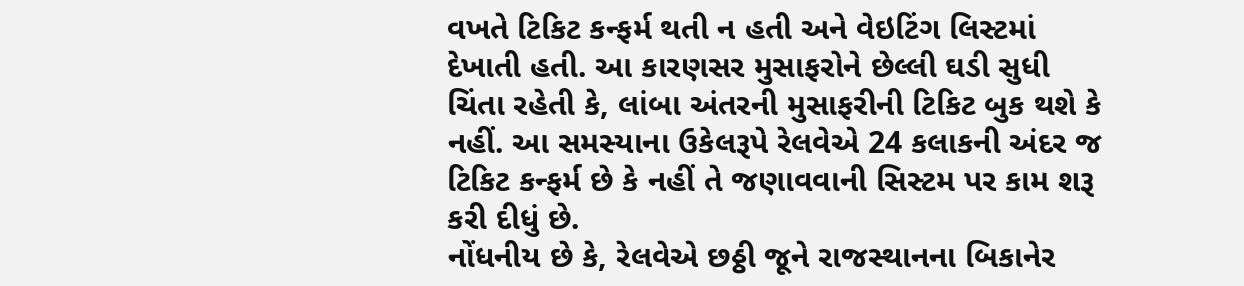વખતે ટિકિટ કન્ફર્મ થતી ન હતી અને વેઇટિંગ લિસ્ટમાં દેખાતી હતી. આ કારણસર મુસાફરોને છેલ્લી ઘડી સુધી ચિંતા રહેતી કે, લાંબા અંતરની મુસાફરીની ટિકિટ બુક થશે કે નહીં. આ સમસ્યાના ઉકેલરૂપે રેલવેએ 24 કલાકની અંદર જ ટિકિટ કન્ફર્મ છે કે નહીં તે જણાવવાની સિસ્ટમ પર કામ શરૂ કરી દીધું છે.
નોંધનીય છે કે, રેલવેએ છઠ્ઠી જૂને રાજસ્થાનના બિકાનેર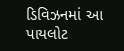ડિવિઝનમાં આ પાયલોટ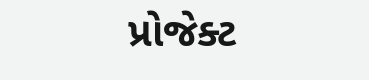પ્રોજેક્ટ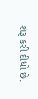શરૂ કરી દીધો છે.